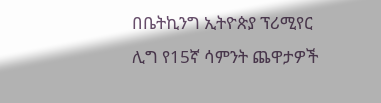በቤትኪንግ ኢትዮጵያ ፕሪሚየር ሊግ የ15ኛ ሳምንት ጨዋታዎች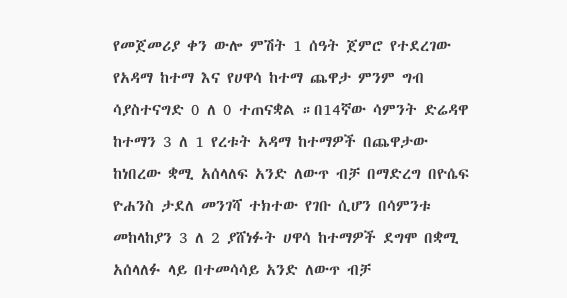የመጀመሪያ ቀን ውሎ ምሽት 1 ሰዓት ጀምሮ የተደረገው የአዳማ ከተማ እና የሀዋሳ ከተማ ጨዋታ ምንም ግብ ሳያስተናግድ 0 ለ 0 ተጠናቋል ።በ14ኛው ሳምንት ድሬዳዋ ከተማን 3 ለ 1 የረቱት አዳማ ከተማዎች በጨዋታው ከነበረው ቋሚ አሰላለፍ አንድ ለውጥ ብቻ በማድረግ በዮሴፍ ዮሐንስ ታደለ መንገሻ ተክተው የገቡ ሲሆን በሳምንቱ መከላከያን 3 ለ 2 ያሸነፉት ሀዋሳ ከተማዎች ደግሞ በቋሚ አሰላለፉ ላይ በተመሳሳይ አንድ ለውጥ ብቻ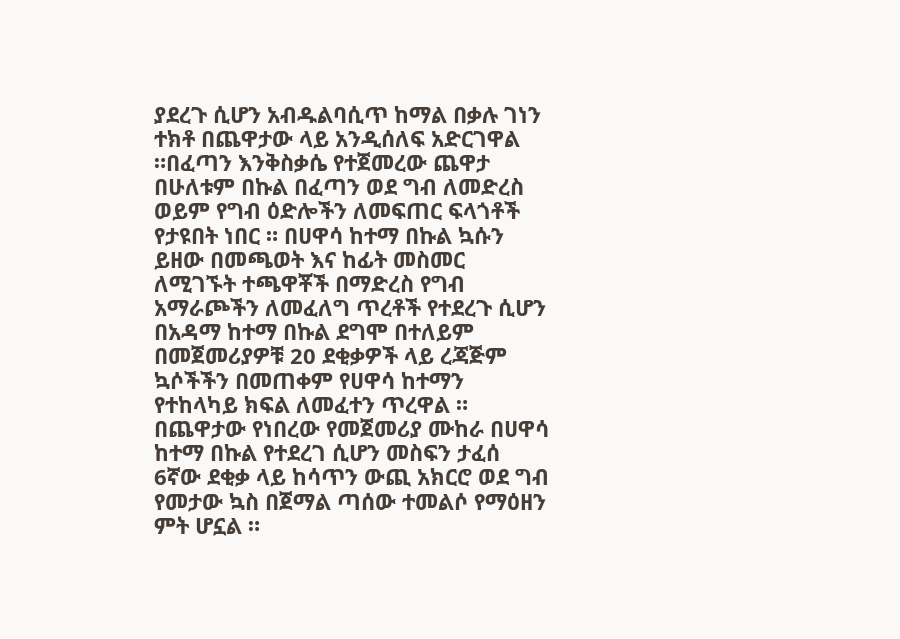ያደረጉ ሲሆን አብዱልባሲጥ ከማል በቃሉ ገነን ተክቶ በጨዋታው ላይ አንዲሰለፍ አድርገዋል ።በፈጣን እንቅስቃሴ የተጀመረው ጨዋታ በሁለቱም በኩል በፈጣን ወደ ግብ ለመድረስ ወይም የግብ ዕድሎችን ለመፍጠር ፍላጎቶች የታዩበት ነበር ። በሀዋሳ ከተማ በኩል ኳሱን ይዘው በመጫወት እና ከፊት መስመር ለሚገኙት ተጫዋቾች በማድረስ የግብ አማራጮችን ለመፈለግ ጥረቶች የተደረጉ ሲሆን በአዳማ ከተማ በኩል ደግሞ በተለይም በመጀመሪያዎቹ 20 ደቂቃዎች ላይ ረጃጅም ኳሶችችን በመጠቀም የሀዋሳ ከተማን የተከላካይ ክፍል ለመፈተን ጥረዋል ።
በጨዋታው የነበረው የመጀመሪያ ሙከራ በሀዋሳ ከተማ በኩል የተደረገ ሲሆን መስፍን ታፈሰ 6ኛው ደቂቃ ላይ ከሳጥን ውጪ አክርሮ ወደ ግብ የመታው ኳስ በጀማል ጣሰው ተመልሶ የማዕዘን ምት ሆኗል ።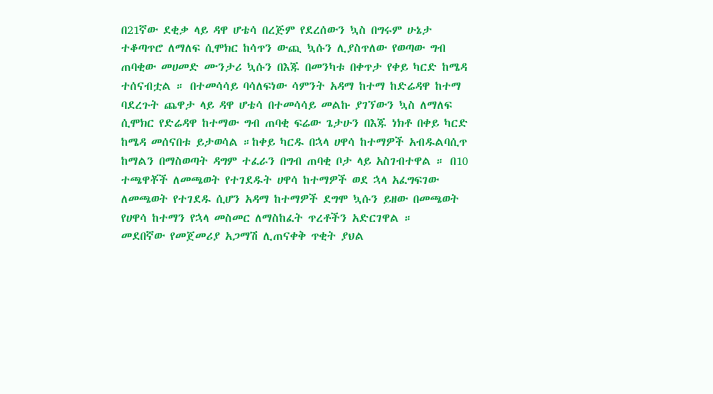በ21ኛው ደቂቃ ላይ ዳዋ ሆቴሳ በረጅም የደረሰውን ኳስ በግሩም ሁኔታ ተቆጣጥሮ ለማለፍ ሲሞክር ከሳጥን ውጪ ኳሱን ሊያስጥለው የወጣው ግብ ጠባቂው መሀመድ ሙንታሪ ኳሱን በእጁ በመንካቱ በቀጥታ የቀይ ካርድ ከሜዳ ተሰናብቷል ። በተመሳሳይ ባሳለፍነው ሳምንት አዳማ ከተማ ከድሬዳዋ ከተማ ባደረጉት ጨዋታ ላይ ዳዋ ሆቴሳ በተመሳሳይ መልኩ ያገኘውን ኳስ ለማለፍ ሲሞክር የድሬዳዋ ከተማው ግብ ጠባቂ ፍሬው ጌታሁን በእጁ ነክቶ በቀይ ካርድ ከሜዳ መሰናበቱ ይታወሳል ።ከቀይ ካርዱ በኋላ ሀዋሳ ከተማዎች አብዱልባሲጥ ከማልን በማስወጣት ዳግም ተፈራን በግብ ጠባቂ ቦታ ላይ አስገብተዋል ። በ10 ተጫዋቾች ለመጫወት የተገደዱት ሀዋሳ ከተማዎች ወደ ኋላ አፈግፍገው ለመጫወት የተገደዱ ሲሆን አዳማ ከተማዎች ደግሞ ኳሱን ይዘው በመጫወት የሀዋሳ ከተማን የኋላ መስመር ለማስከፈት ጥረቶችን አድርገዋል ።
መደበኛው የመጀመሪያ አጋማሽ ሊጠናቀቅ ጥቂት ያህል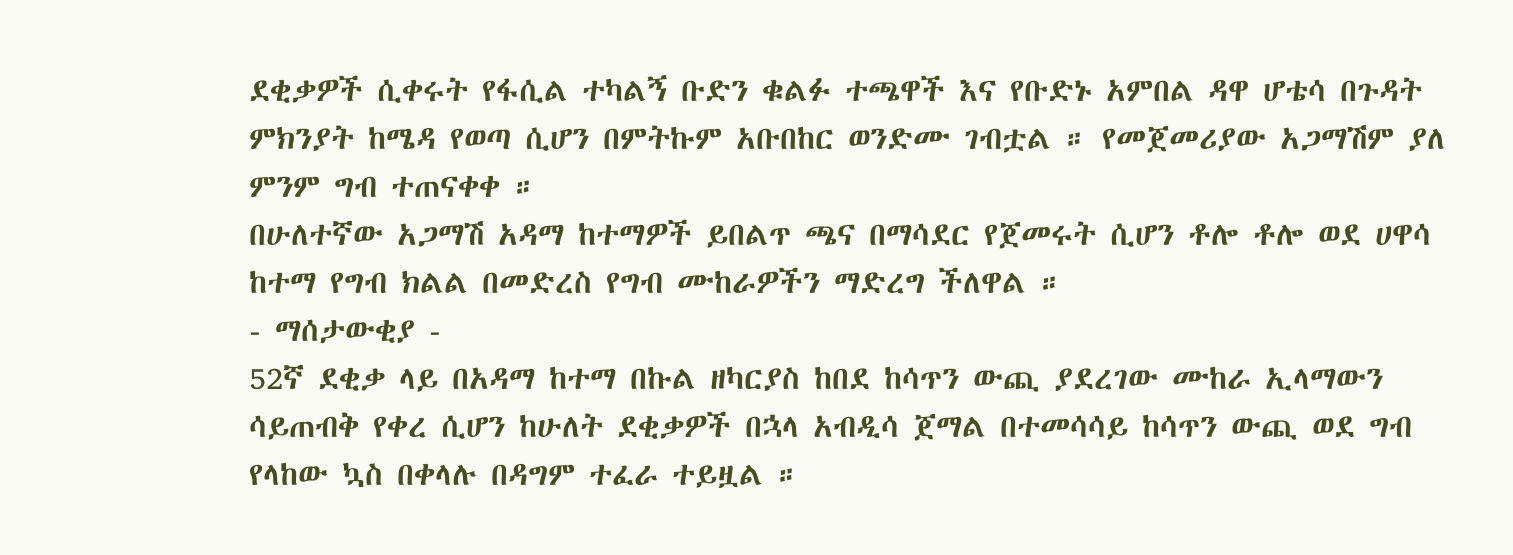ደቂቃዎች ሲቀሩት የፋሲል ተካልኝ ቡድን ቁልፉ ተጫዋች እና የቡድኑ አምበል ዳዋ ሆቴሳ በጉዳት ምክንያት ከሜዳ የወጣ ሲሆን በምትኩም አቡበከር ወንድሙ ገብቷል ። የመጀመሪያው አጋማሽም ያለ ምንም ግብ ተጠናቀቀ ።
በሁለተኛው አጋማሽ አዳማ ከተማዎች ይበልጥ ጫና በማሳደር የጀመሩት ሲሆን ቶሎ ቶሎ ወደ ሀዋሳ ከተማ የግብ ክልል በመድረስ የግብ ሙከራዎችን ማድረግ ችለዋል ።
- ማሰታውቂያ -
52ኛ ደቂቃ ላይ በአዳማ ከተማ በኩል ዘካርያስ ከበደ ከሳጥን ውጪ ያደረገው ሙከራ ኢላማውን ሳይጠብቅ የቀረ ሲሆን ከሁለት ደቂቃዎች በኋላ አብዲሳ ጀማል በተመሳሳይ ከሳጥን ውጪ ወደ ግብ የላከው ኳስ በቀላሉ በዳግም ተፈራ ተይዟል ።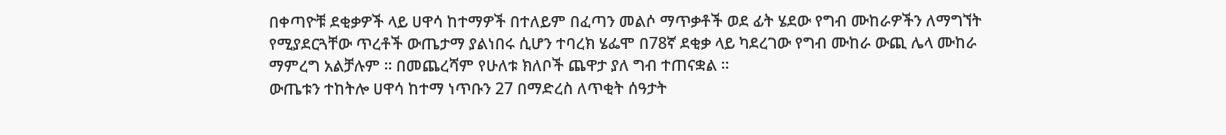በቀጣዮቹ ደቂቃዎች ላይ ሀዋሳ ከተማዎች በተለይም በፈጣን መልሶ ማጥቃቶች ወደ ፊት ሄደው የግብ ሙከራዎችን ለማግኘት የሚያደርጓቸው ጥረቶች ውጤታማ ያልነበሩ ሲሆን ተባረክ ሄፌሞ በ78ኛ ደቂቃ ላይ ካደረገው የግብ ሙከራ ውጪ ሌላ ሙከራ ማምረግ አልቻሉም ። በመጨረሻም የሁለቱ ክለቦች ጨዋታ ያለ ግብ ተጠናቋል ።
ውጤቱን ተከትሎ ሀዋሳ ከተማ ነጥቡን 27 በማድረስ ለጥቂት ሰዓታት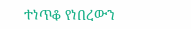ተነጥቆ የነበረውን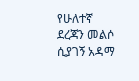የሁለተኛ ደረጃን መልሶ ሲያገኝ አዳማ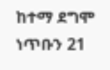ከተማ ደግሞ ነጥቡን 21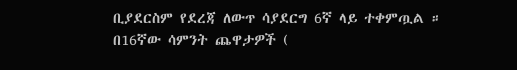ቢያደርስም የደረጃ ለውጥ ሳያደርግ 6ኛ ላይ ተቀምጧል ።
በ16ኛው ሳምንት ጨዋታዎች (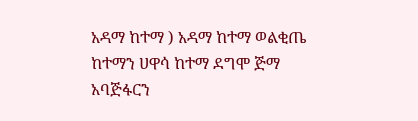አዳማ ከተማ ) አዳማ ከተማ ወልቂጤ ከተማን ሀዋሳ ከተማ ደግሞ ጅማ አባጅፋርን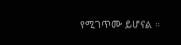የሚገጥሙ ይሆናል ።